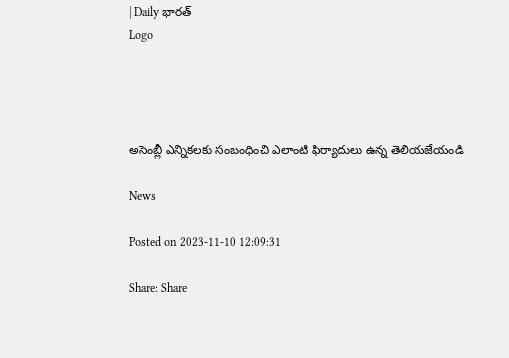| Daily భారత్
Logo




అసెంబ్లీ ఎన్నికలకు సంబంధించి ఎలాంటి ఫిర్యాదులు ఉన్న తెలియజేయండి

News

Posted on 2023-11-10 12:09:31

Share: Share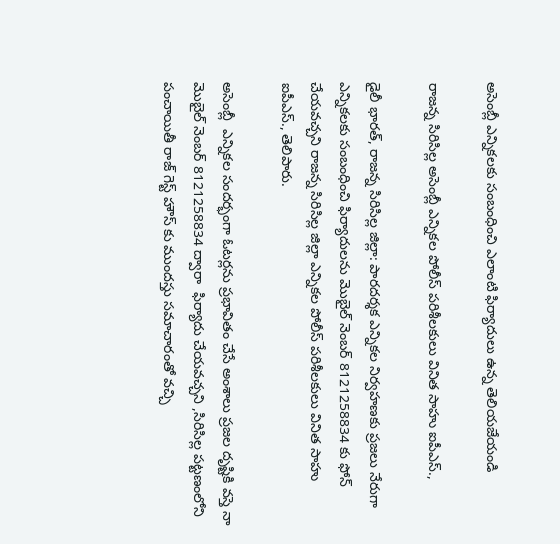అసెంబ్లీ ఎన్నికలకు సంబంధించి ఎలాంటి ఫిర్యాదులు ఉన్న తెలియజేయండి

రాజన్న సిరిసిల్ల అసెంబ్లీ ఎన్నికల పోలీస్ పరిశీలకులు వినిత సాహు ఐపీఎస్.,

డైలీ భారత్, రాజన్న సిరిసిల్ల జిల్లా: పారదర్శక ఎన్నికల నిర్వహణకు ప్రజలు నేరుగా ఎన్నికలకు సంబంధించి ఫిర్యాదులను మొబైల్ నెంబర్ 8121258834 కు ఫోన్ చేయవచ్చని రాజన్న సిరిసిల్ల జిల్లా ఎన్నికల పోలీస్ పరిశీలకులు వినిత సాహు ఐపీఎస్., తెలిపారు.

అసెంబ్లీ  ఎన్నికల సందర్భంగా ఓటర్లను ప్రభావితం చేసే అంశాలు ప్రజల దృష్టికి వస్తె నా మొబైల్ నెంబర్ 8121258834 ద్వారా  ఫిర్యాదు చేయవచ్చని ,సిరిసిల్ల పట్టణంలోని పంచాయితీ రాజ్ గెస్ట్ హౌస్ కు ముందస్తు సమాచారంతో వచ్చి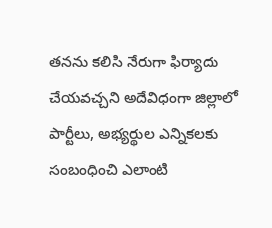తనను కలిసి నేరుగా ఫిర్యాదు చేయవచ్చని అదేవిధంగా జిల్లాలో పార్టీలు, అభ్యర్థుల ఎన్నికలకు సంబంధించి ఎలాంటి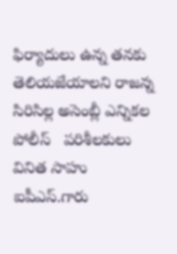ఫిర్యాదులు ఉన్న తనకు  తెలియజేయాలని రాజన్న సిరిసిల్ల అసెంబ్లీ ఎన్నికల పోలీస్   పరిశీలకులు వినిత సాహు ఐపీఎస్.గారు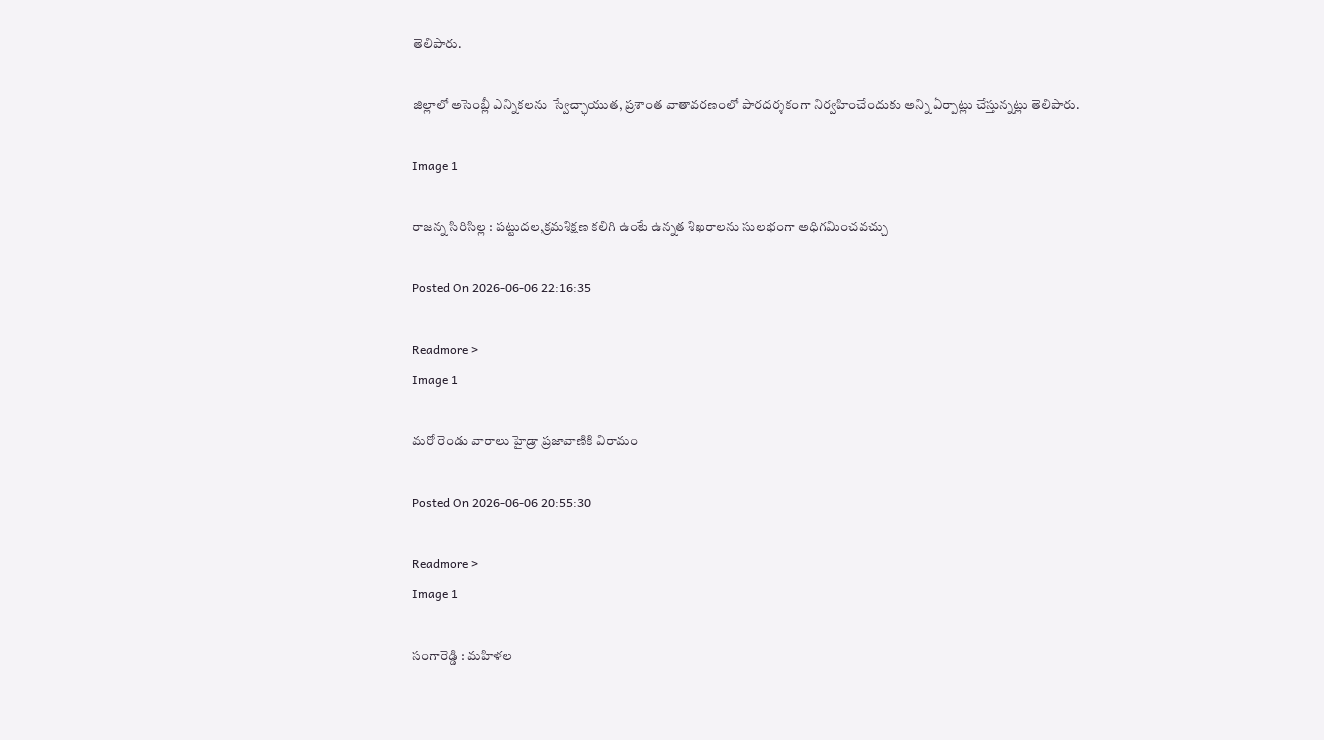తెలిపారు.

జిల్లాలో అసెంబ్లీ ఎన్నికలను  స్వేచ్ఛాయుత, ప్రశాంత వాతావరణంలో పారదర్శకంగా నిర్వహించేందుకు అన్ని ఏర్పాట్లు చేస్తున్నట్లు తెలిపారు.

Image 1

రాజన్న సిరిసిల్ల : పట్టుదల,క్రమశిక్షణ కలిగి ఉంటే ఉన్నత శిఖరాలను సులభంగా అధిగమించవచ్చు

Posted On 2026-06-06 22:16:35

Readmore >
Image 1

మ‌రో రెండు వారాలు హైడ్రా ప్ర‌జావాణికి విరామం

Posted On 2026-06-06 20:55:30

Readmore >
Image 1

సంగారెడ్డి : మహిళల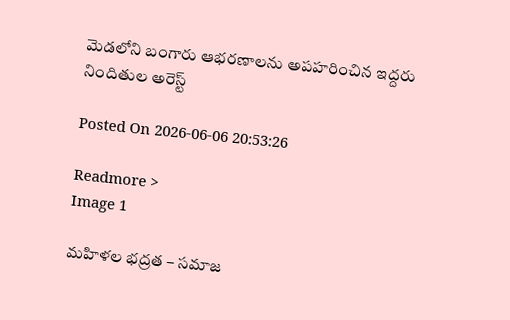మెడలోని బంగారు ఆభరణాలను అపహరించిన ఇద్దరు నిందితుల అరెస్ట్

Posted On 2026-06-06 20:53:26

Readmore >
Image 1

మహిళల భద్రత – సమాజ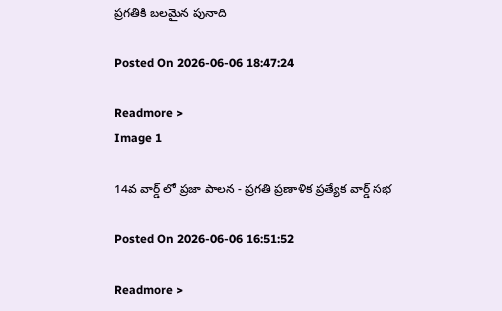ప్రగతికి బలమైన పునాది

Posted On 2026-06-06 18:47:24

Readmore >
Image 1

14వ వార్డ్ లో ప్రజా పాలన - ప్రగతి ప్రణాళిక ప్రత్యేక వార్డ్ సభ

Posted On 2026-06-06 16:51:52

Readmore >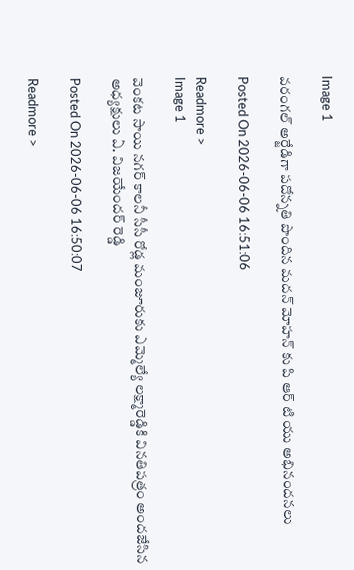Image 1

వరంగల్ అర్జేడిగా పదోన్నతి పొందిన మదన్ మోహన్ కు పి ఆర్ టి యు అభినందనలు

Posted On 2026-06-06 16:51:06

Readmore >
Image 1

వెంకట సాయి నగర్ కాలనీ సీసీ రోడ్ల మంజూరుకు ఎమ్మెల్యే లక్ష్మారెడ్డికి వినతిపత్రం అందజేసిన అధ్యక్షులు ఏ. విజయేందర్ రెడ్డి

Posted On 2026-06-06 16:50:07

Readmore >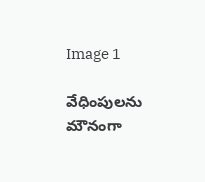Image 1

వేధింపులను మౌనంగా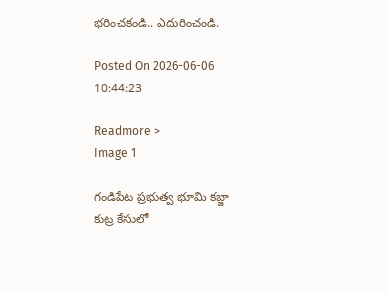భరించకండి.. ఎదురించండి.

Posted On 2026-06-06 10:44:23

Readmore >
Image 1

గండిపేట ప్రభుత్వ భూమి కబ్జా కుట్ర కేసులో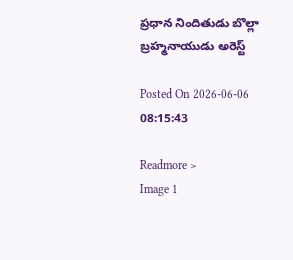ప్రధాన నిందితుడు బొల్లా బ్రహ్మనాయుడు అరెస్ట్

Posted On 2026-06-06 08:15:43

Readmore >
Image 1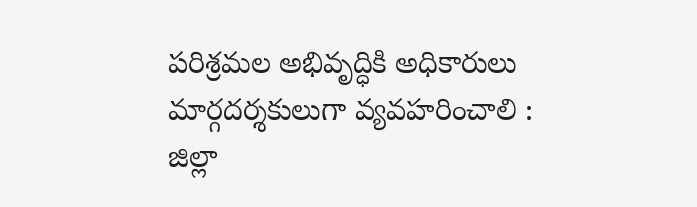పరిశ్రమల అభివృద్ధికి అధికారులు మార్గదర్శకులుగా వ్యవహరించాలి : జిల్లా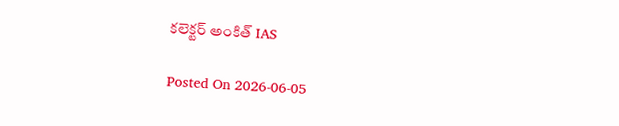కలెక్టర్ అంకిత్ IAS

Posted On 2026-06-05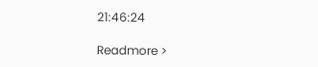21:46:24

Readmore >